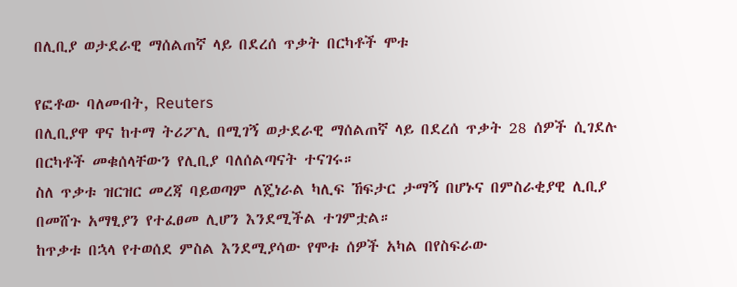በሊቢያ ወታደራዊ ማሰልጠኛ ላይ በደረሰ ጥቃት በርካቶች ሞቱ

የፎቶው ባለመብት, Reuters
በሊቢያዋ ዋና ከተማ ትሪፖሊ በሚገኝ ወታደራዊ ማሰልጠኛ ላይ በደረሰ ጥቃት 28 ሰዎች ሲገደሉ በርካቶች መቁሰላቸውን የሊቢያ ባለሰልጣናት ተናገሩ።
ስለ ጥቃቱ ዝርዝር መረጃ ባይወጣም ለጄነራል ካሊፍ ኸፍታር ታማኝ በሆኑና በምስራቂያዊ ሊቢያ በመሸጉ አማፂያን የተፈፀመ ሊሆን እንደሚችል ተገምቷል።
ከጥቃቱ በኋላ የተወሰደ ምስል እንደሚያሳው የሞቱ ሰዎች አካል በየስፍራው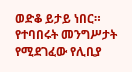ወድቆ ይታይ ነበር።
የተባበሩት መንግሥታት የሚደገፈው የሊቢያ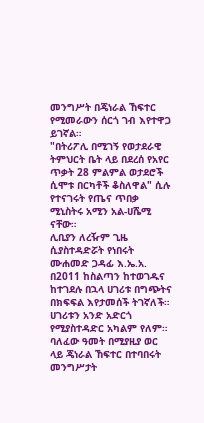መንግሥት በጄነራል ኸፍተር የሚመራውን ሰርጎ ገብ እየተዋጋ ይገኛል።
"በትሪፖሊ በሚገኝ የወታደራዊ ትምህርት ቤት ላይ በደረሰ የአየር ጥቃት 28 ምልምል ወታደሮች ሲሞቱ በርካቶች ቆስለዋል" ሲሉ የተናገሩት የጤና ጥበቃ ሚኒስትሩ አሚን አል-ሀሼሚ ናቸው።
ሊቢያን ለረዥም ጊዜ ሲያስተዳድሯት የነበሩት ሙሐመድ ጋዳፊ እ.ኤ.አ. በ2011 ከስልጣን ከተወገዱና ከተገደሉ በኋላ ሀገሪቱ በግጭትና በክፍፍል እየታመሰች ትገኛለች።
ሀገሪቱን አንድ አድርጎ የሚያስተዳድር አካልም የለም።
ባለፈው ዓመት በሚያዚያ ወር ላይ ጄነራል ኸፍተር በተባበሩት መንግሥታት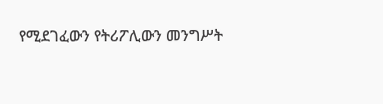የሚደገፈውን የትሪፖሊውን መንግሥት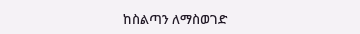ከስልጣን ለማስወገድ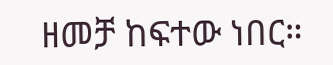ዘመቻ ከፍተው ነበር።